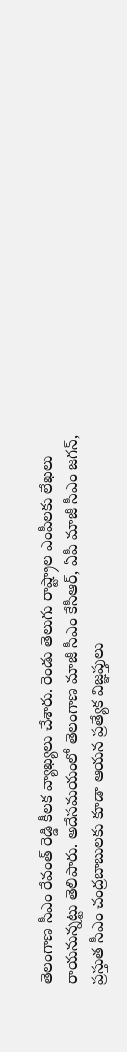తెలంగాణ సీఎం రేవంత్ రెడ్డి కీలక వ్యాఖ్యలు చేశారు. రెండు తెలుగు రాష్ట్రాల ఎంపీలకు లేఖలు రాయనున్నట్టు తెలిపారు. అదేసమయంలో తెలంగాణ మాజీ సీఎం కేసీఆర్, ఏపీ మాజీ సీఎం జగన్, ప్రస్తుత సీఎం చంద్రబాబులకు కూడా ఆయన ప్రత్యేక విజ్ఞప్తులు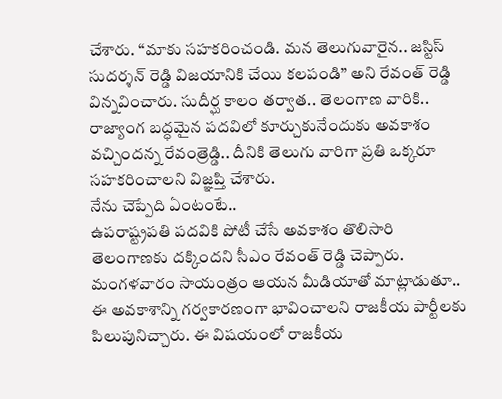చేశారు. “మాకు సహకరించండి. మన తెలుగువారైన.. జస్టిస్ సుదర్శన్ రెడ్డి విజయానికి చేయి కలపండి” అని రేవంత్ రెడ్డి విన్నవించారు. సుదీర్ఘ కాలం తర్వాత.. తెలంగాణ వారికి.. రాజ్యాంగ బద్ధమైన పదవిలో కూర్చుకునేందుకు అవకాశం వచ్చిందన్న రేవంత్రెడ్డి.. దీనికి తెలుగు వారిగా ప్రతి ఒక్కరూ సహకరించాలని విజ్ఞప్తి చేశారు.
నేను చెప్పేది ఏంటంటే..
ఉపరాష్ట్రపతి పదవికి పోటీ చేసే అవకాశం తొలిసారి తెలంగాణకు దక్కిందని సీఎం రేవంత్ రెడ్డి చెప్పారు. మంగళవారం సాయంత్రం ఆయన మీడియాతో మాట్లాడుతూ.. ఈ అవకాశాన్ని గర్వకారణంగా భావించాలని రాజకీయ పార్టీలకు పిలుపునిచ్చారు. ఈ విషయంలో రాజకీయ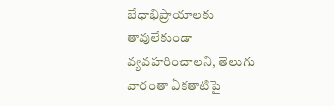బేధాభిప్రాయాలకు తావులేకుండా వ్యవహరించాలని, తెలుగు వారంతా ఏకతాటిపై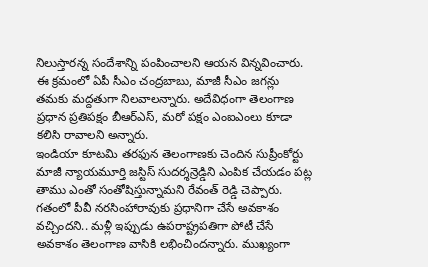నిలుస్తారన్న సందేశాన్ని పంపించాలని ఆయన విన్నవించారు. ఈ క్రమంలో ఏపీ సీఎం చంద్రబాబు, మాజీ సీఎం జగన్లు తమకు మద్దతుగా నిలవాలన్నారు. అదేవిధంగా తెలంగాణ ప్రధాన ప్రతిపక్షం బీఆర్ఎస్, మరో పక్షం ఎంఐఎంలు కూడా కలిసి రావాలని అన్నారు.
ఇండియా కూటమి తరఫున తెలంగాణకు చెందిన సుప్రీంకోర్టు మాజీ న్యాయమూర్తి జస్టిస్ సుదర్శన్రెడ్డిని ఎంపిక చేయడం పట్ల తాము ఎంతో సంతోషిస్తున్నామని రేవంత్ రెడ్డి చెప్పారు. గతంలో పీవీ నరసింహారావుకు ప్రధానిగా చేసే అవకాశం వచ్చిందని.. మళ్లీ ఇప్పుడు ఉపరాష్ట్రపతిగా పోటీ చేసే అవకాశం తెలంగాణ వాసికి లభించిందన్నారు. ముఖ్యంగా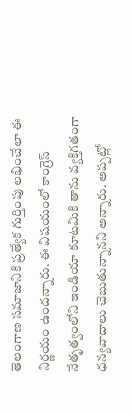తెలంగాణ సమాజానికి ప్రత్యేక గుర్తింపు లభించేలా ఈ నిర్ణయం ఉందన్నారు. ఈ విషయంలో కాంగ్రెస్ నేతృత్వంలోని ఇండియా కూటమికి తాను వ్యక్తిగతంగా ధన్యవాదాలు చెబుతున్నానని అన్నారు. అప్పట్లో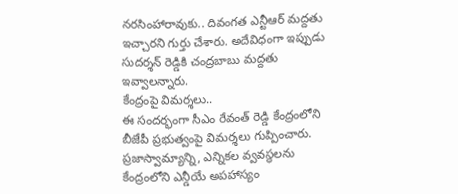నరసింహారావుకు.. దివంగత ఎన్టీఆర్ మద్దతు ఇచ్చారని గుర్తు చేశారు. అదేవిధంగా ఇప్పుడు సుదర్శన్ రెడ్డికి చంద్రబాబు మద్దతు ఇవ్వాలన్నారు.
కేంద్రంపై విమర్శలు..
ఈ సందర్భంగా సీఎం రేవంత్ రెడ్డి కేంద్రంలోని బీజేపీ ప్రభుత్వంపై విమర్శలు గుప్పించారు. ప్రజాస్వామ్యాన్ని, ఎన్నికల వ్వవస్థలను కేంద్రంలోని ఎన్డీయే అపహాస్యం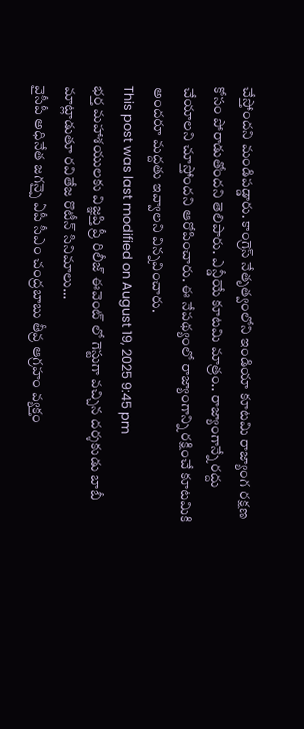చేస్తోందని మండిపడ్డారు. కాంగ్రెస్ నేతృత్వంలోని ఇండియా కూటమి రాజ్యాంగ రక్షణ కోసం పోరాడుతోందని తెలిపారు. ఎన్డీయే కూటమి మాత్రం.. రాజ్యాంగాన్నే రద్దు చేయాలని చూస్తోందని ఆరోపించారు. ఈ నేపథ్యంలో రాజ్యాంగాన్ని రక్షించే కూటమికి అందరూ మద్దతు ఇవ్వాలని విన్నవించారు.
This post was last modified on August 19, 2025 9:45 pm
భర్త మహాశయులకు విజ్ఞప్తి ప్రీ రిలీజ్ ఈవెంట్ లో గెస్టుగా వచ్చిన దర్శకుడు బాబీ మాట్లాడుతూ రవితేజ రొటీన్ సినిమాలు…
వైసీపీ అధినేత జగన్పై ఏపీ సీఎం చంద్రబాబు తీవ్ర ఆగ్రహం వ్యక్తం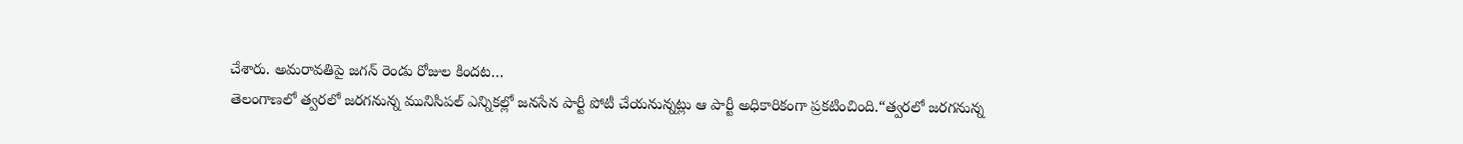చేశారు. అమరావతిపై జగన్ రెండు రోజుల కిందట…
తెలంగాణలో త్వరలో జరగనున్న మునిసిపల్ ఎన్నికల్లో జనసేన పార్టీ పోటీ చేయనున్నట్లు ఆ పార్టీ అధికారికంగా ప్రకటించింది.“త్వరలో జరగనున్న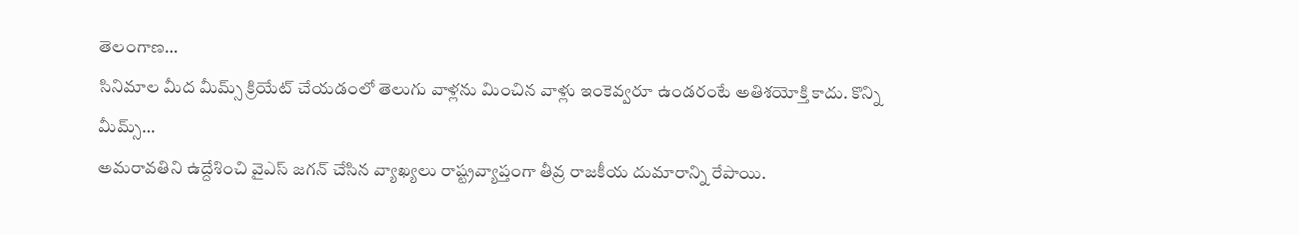తెలంగాణ…
సినిమాల మీద మీమ్స్ క్రియేట్ చేయడంలో తెలుగు వాళ్లను మించిన వాళ్లు ఇంకెవ్వరూ ఉండరంటే అతిశయోక్తి కాదు. కొన్ని మీమ్స్…
అమరావతిని ఉద్దేశించి వైఎస్ జగన్ చేసిన వ్యాఖ్యలు రాష్ట్రవ్యాప్తంగా తీవ్ర రాజకీయ దుమారాన్ని రేపాయి.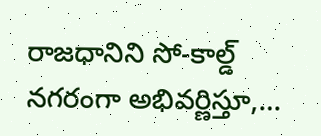రాజధానిని సో-కాల్డ్ నగరంగా అభివర్ణిస్తూ,…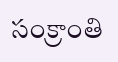సంక్రాంతి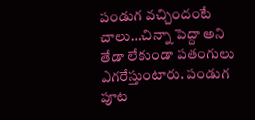పండుగ వచ్చిందంటే చాలు…చిన్నా పెద్దా అని తేడా లేకుండా పతంగులు ఎగరేస్తుంటారు. పండుగ పూట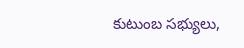కుటుంబ సభ్యులు,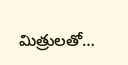మిత్రులతో…